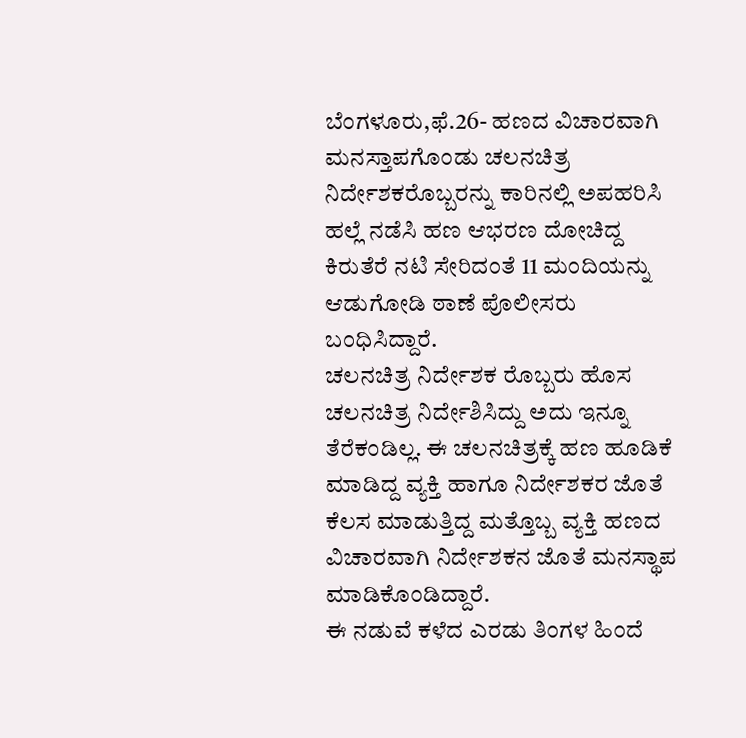ಬೆಂಗಳೂರು,ಫೆ.26- ಹಣದ ವಿಚಾರವಾಗಿ ಮನಸ್ತಾಪಗೊಂಡು ಚಲನಚಿತ್ರ ನಿರ್ದೇಶಕರೊಬ್ಬರನ್ನು ಕಾರಿನಲ್ಲಿ ಅಪಹರಿಸಿ ಹಲ್ಲೆ ನಡೆಸಿ ಹಣ ಆಭರಣ ದೋಚಿದ್ದ ಕಿರುತೆರೆ ನಟಿ ಸೇರಿದಂತೆ 11 ಮಂದಿಯನ್ನು ಆಡುಗೋಡಿ ಠಾಣೆ ಪೊಲೀಸರು ಬಂಧಿಸಿದ್ದಾರೆ.
ಚಲನಚಿತ್ರ ನಿರ್ದೇಶಕ ರೊಬ್ಬರು ಹೊಸ ಚಲನಚಿತ್ರ ನಿರ್ದೇಶಿಸಿದ್ದು ಅದು ಇನ್ನೂ ತೆರೆಕಂಡಿಲ್ಲ. ಈ ಚಲನಚಿತ್ರಕ್ಕೆ ಹಣ ಹೂಡಿಕೆ ಮಾಡಿದ್ದ ವ್ಯಕ್ತಿ ಹಾಗೂ ನಿರ್ದೇಶಕರ ಜೊತೆ ಕೆಲಸ ಮಾಡುತ್ತಿದ್ದ ಮತ್ತೊಬ್ಬ ವ್ಯಕ್ತಿ ಹಣದ ವಿಚಾರವಾಗಿ ನಿರ್ದೇಶಕನ ಜೊತೆ ಮನಸ್ಥಾಪ ಮಾಡಿಕೊಂಡಿದ್ದಾರೆ.
ಈ ನಡುವೆ ಕಳೆದ ಎರಡು ತಿಂಗಳ ಹಿಂದೆ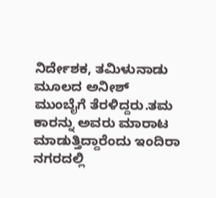ನಿರ್ದೇಶಕ, ತಮಿಳುನಾಡು ಮೂಲದ ಅನೀಶ್ ಮುಂಬೈಗೆ ತೆರಳಿದ್ದರು.ತಮ ಕಾರನ್ನು ಅವರು ಮಾರಾಟ ಮಾಡುತ್ತಿದ್ದಾರೆಂದು ಇಂದಿರಾ ನಗರದಲ್ಲಿ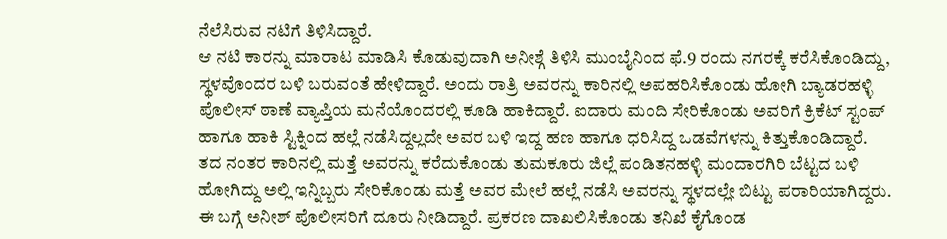ನೆಲೆಸಿರುವ ನಟಿಗೆ ತಿಳಿಸಿದ್ದಾರೆ.
ಆ ನಟಿ ಕಾರನ್ನು ಮಾರಾಟ ಮಾಡಿಸಿ ಕೊಡುವುದಾಗಿ ಅನೀಶ್ಗೆ ತಿಳಿಸಿ ಮುಂಬೈನಿಂದ ಫೆ.9 ರಂದು ನಗರಕ್ಕೆ ಕರೆಸಿಕೊಂಡಿದ್ದು, ಸ್ಥಳವೊಂದರ ಬಳಿ ಬರುವಂತೆ ಹೇಳಿದ್ದಾರೆ. ಅಂದು ರಾತ್ರಿ ಅವರನ್ನು ಕಾರಿನಲ್ಲಿ ಅಪಹರಿಸಿಕೊಂಡು ಹೋಗಿ ಬ್ಯಾಡರಹಳ್ಳಿ ಪೊಲೀಸ್ ಠಾಣೆ ವ್ಯಾಪ್ತಿಯ ಮನೆಯೊಂದರಲ್ಲಿ ಕೂಡಿ ಹಾಕಿದ್ದಾರೆ. ಐದಾರು ಮಂದಿ ಸೇರಿಕೊಂಡು ಅವರಿಗೆ ಕ್ರಿಕೆಟ್ ಸ್ಟಂಪ್ ಹಾಗೂ ಹಾಕಿ ಸ್ಟಿಕ್ನಿಂದ ಹಲ್ಲೆ ನಡೆಸಿದ್ದಲ್ಲದೇ ಅವರ ಬಳಿ ಇದ್ದ ಹಣ ಹಾಗೂ ಧರಿಸಿದ್ದ ಒಡವೆಗಳನ್ನು ಕಿತ್ತುಕೊಂಡಿದ್ದಾರೆ.
ತದ ನಂತರ ಕಾರಿನಲ್ಲಿ ಮತ್ತೆ ಅವರನ್ನು ಕರೆದುಕೊಂಡು ತುಮಕೂರು ಜಿಲ್ಲೆ ಪಂಡಿತನಹಳ್ಳಿ ಮಂದಾರಗಿರಿ ಬೆಟ್ಟದ ಬಳಿ ಹೋಗಿದ್ದು ಅಲ್ಲಿ ಇನ್ನಿಬ್ಬರು ಸೇರಿಕೊಂಡು ಮತ್ತೆ ಅವರ ಮೇಲೆ ಹಲ್ಲೆ ನಡೆಸಿ ಅವರನ್ನು ಸ್ಥಳದಲ್ಲೇ ಬಿಟ್ಟು ಪರಾರಿಯಾಗಿದ್ದರು.
ಈ ಬಗ್ಗೆ ಅನೀಶ್ ಪೊಲೀಸರಿಗೆ ದೂರು ನೀಡಿದ್ದಾರೆ. ಪ್ರಕರಣ ದಾಖಲಿಸಿಕೊಂಡು ತನಿಖೆ ಕೈಗೊಂಡ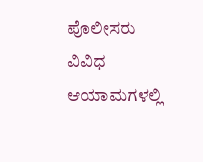ಪೊಲೀಸರು ವಿವಿಧ ಆಯಾಮಗಳಲ್ಲಿ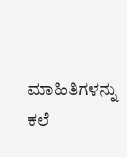ಮಾಹಿತಿಗಳನ್ನು ಕಲೆ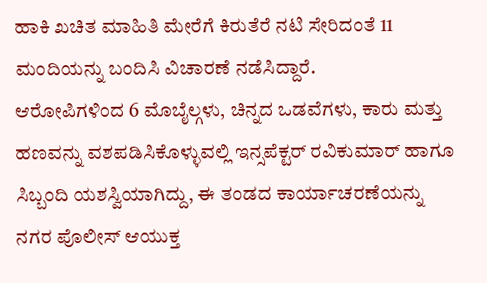ಹಾಕಿ ಖಚಿತ ಮಾಹಿತಿ ಮೇರೆಗೆ ಕಿರುತೆರೆ ನಟಿ ಸೇರಿದಂತೆ 11 ಮಂದಿಯನ್ನು ಬಂದಿಸಿ ವಿಚಾರಣೆ ನಡೆಸಿದ್ದಾರೆ.
ಆರೋಪಿಗಳಿಂದ 6 ಮೊಬೈಲ್ಗಳು, ಚಿನ್ನದ ಒಡವೆಗಳು, ಕಾರು ಮತ್ತು ಹಣವನ್ನು ವಶಪಡಿಸಿಕೊಳ್ಳುವಲ್ಲಿ ಇನ್ಸಪೆಕ್ಟರ್ ರವಿಕುಮಾರ್ ಹಾಗೂ ಸಿಬ್ಬಂದಿ ಯಶಸ್ವಿಯಾಗಿದ್ದು, ಈ ತಂಡದ ಕಾರ್ಯಾಚರಣೆಯನ್ನು ನಗರ ಪೊಲೀಸ್ ಆಯುಕ್ತ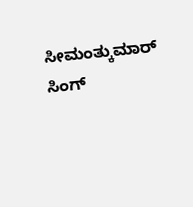ಸೀಮಂತ್ಕುಮಾರ್ ಸಿಂಗ್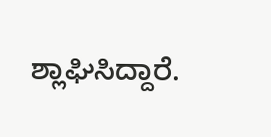ಶ್ಲಾಘಿಸಿದ್ದಾರೆ.